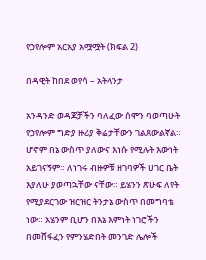የኃየሎም አርአያ አሟሟት (ክፍል 2)

በዳዊት ከበደ ወየሳ – አትላንታ

አንዳንድ ወዳጆቻችን ባለፈው ሰሞን ባወጣሁት የኃየሎም ግድያ ዙሪያ ቅሬታቸውን ገልጸውልኛል። ሆኖም በኔ ውስጥ ያለውና እነሱ የሚሉት እውነት አይገናኝም። ለነገሩ ብዙዎቹ ዘገባዎች ሀገር ቤት እያለሁ ያወጣኋቸው ናቸው። ይሄንን ጽሁፍ ለየት የሚያደርገው ዝርዝር ትንታኔ ውስጥ በመግባቴ ነው። አሄንም ቢሆን በእኔ እምነት ነገሮችን በመሸፋፈን የምንሄድበት መንገድ ሌሎች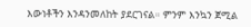እውነቶችን እንዳንመለከት ያደርገናል። ምንም እንኳን ጀሚል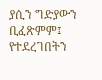ያሲን ግድያውን ቢፈጽምም፤ የተደረገበትን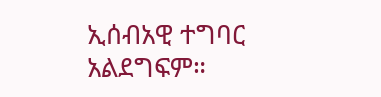ኢሰብአዊ ተግባር አልደግፍም።